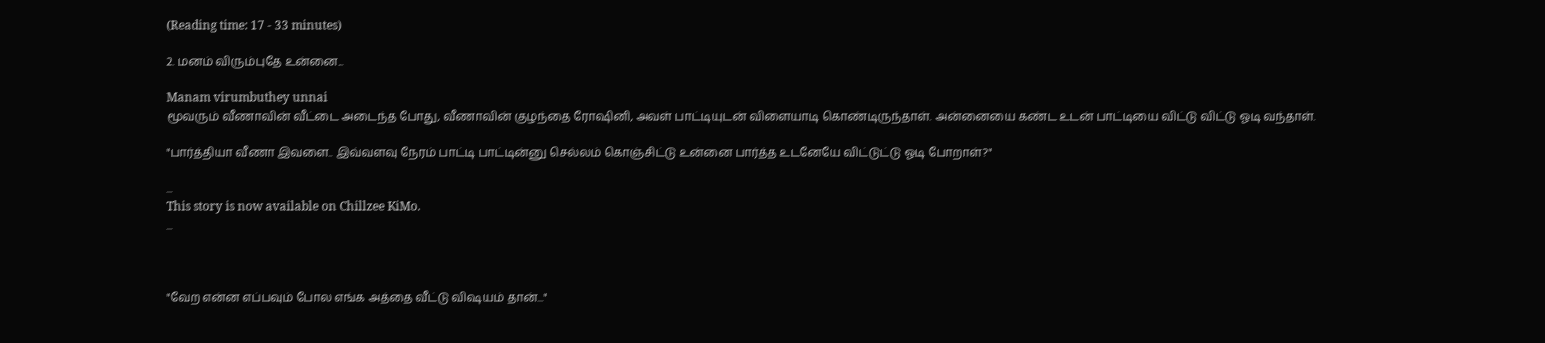(Reading time: 17 - 33 minutes)

2. மனம் விரும்புதே உன்னை...

Manam virumbuthey unnai
மூவரும் வீணாவின் வீட்டை அடைந்த போது, வீணாவின் குழந்தை ரோஷினி, அவள் பாட்டியுடன் விளையாடி கொண்டிருந்தாள். அன்னையை கண்ட உடன் பாட்டியை விட்டு விட்டு ஓடி வந்தாள்.

"பார்த்தியா வீணா இவளை.. இவ்வளவு நேரம் பாட்டி பாட்டின்னு செல்லம் கொஞ்சிட்டு உன்னை பார்த்த உடனேயே விட்டுட்டு ஓடி போறாள்?"

...
This story is now available on Chillzee KiMo.
...



"வேற என்ன எப்பவும் போல எங்க அத்தை வீட்டு விஷயம் தான்..."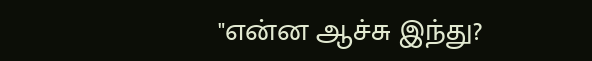"என்ன ஆச்சு இந்து?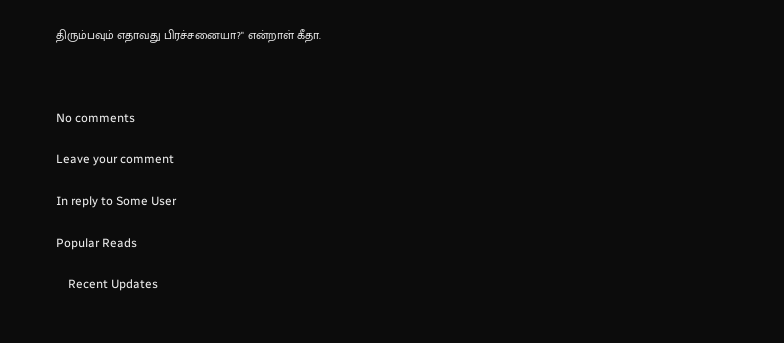திரும்பவும் எதாவது பிரச்சனையா?" என்றாள் கீதா.



No comments

Leave your comment

In reply to Some User

Popular Reads

    Recent Updates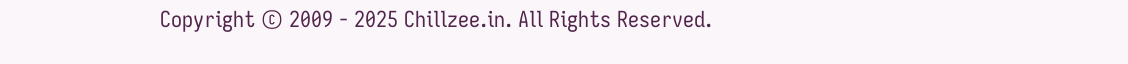Copyright © 2009 - 2025 Chillzee.in. All Rights Reserved.